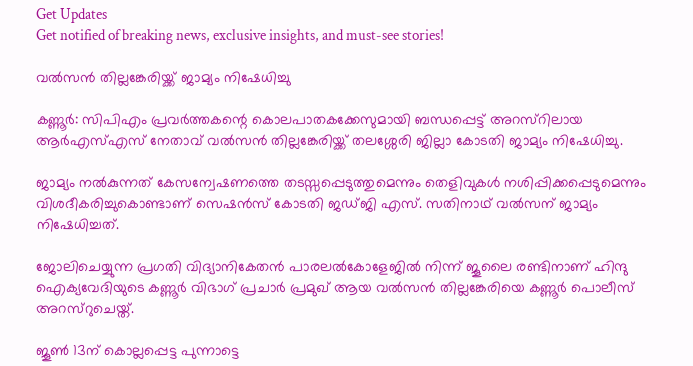Get Updates
Get notified of breaking news, exclusive insights, and must-see stories!

വല്‍സന്‍ തില്ലങ്കേരിയ്ക്ക് ജാമ്യം നിഷേധിച്ചു

കണ്ണൂര്‍: സിപിഎം പ്രവര്‍ത്തകന്റെ കൊലപാതകക്കേസുമായി ബന്ധപ്പെട്ട് അറസ്റിലായ ആര്‍എസ്എസ് നേതാവ് വല്‍സന്‍ തില്ലങ്കേരിയ്ക്ക് തലശ്ശേരി ജില്ലാ കോടതി ജാമ്യം നിഷേധിച്ചു.

ജാമ്യം നല്‍കുന്നത് കേസന്വേഷണത്തെ തടസ്സപ്പെടുത്തുമെന്നും തെളിവുകള്‍ നശിപ്പിക്കപ്പെടുമെന്നും വിശദീകരിച്ചുകൊണ്ടാണ് സെഷന്‍സ് കോടതി ജഡ്ജി എസ്. സതിനാഥ് വല്‍സന് ജാമ്യം നിഷേധിച്ചത്.

ജോലിചെയ്യുന്ന പ്രഗതി വിദ്യാനികേതന്‍ പാരലല്‍കോളേജില്‍ നിന്ന് ജൂലൈ രണ്ടിനാണ് ഹിന്ദു ഐക്യവേദിയുടെ കണ്ണൂര്‍ വിഭാഗ് പ്രചാര്‍ പ്രമുഖ് ആയ വല്‍സന്‍ തില്ലങ്കേരിയെ കണ്ണൂര്‍ പൊലീസ് അറസ്റുചെയ്ത്.

ജൂണ്‍ 13ന് കൊല്ലപ്പെട്ട പുന്നാട്ടെ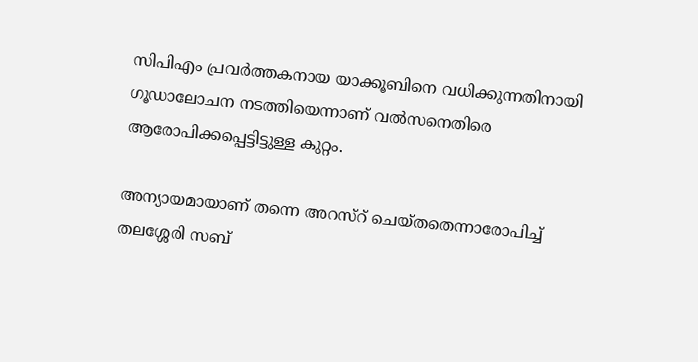സിപിഎം പ്രവര്‍ത്തകനായ യാക്കൂബിനെ വധിക്കുന്നതിനായി ഗൂഡാലോചന നടത്തിയെന്നാണ് വല്‍സനെതിരെ ആരോപിക്കപ്പെട്ടിട്ടുള്ള കുറ്റം.

അന്യായമായാണ് തന്നെ അറസ്റ് ചെയ്തതെന്നാരോപിച്ച് തലശ്ശേരി സബ്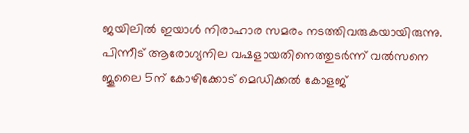ജയിലില്‍ ഇയാള്‍ നിരാഹാര സമരം നടത്തിവരുകയായിരുന്നു. പിന്നീട് ആരോഗ്യനില വഷളായതിനെത്തുടര്‍ന്ന് വല്‍സനെ ജൂലൈ 5ന് കോഴിക്കോട് മെഡിക്കല്‍ കോളജ്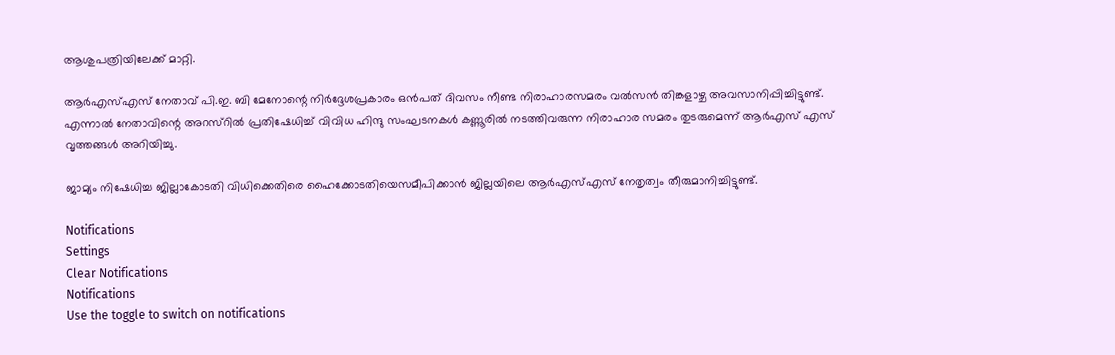ആശുപത്രിയിലേക്ക് മാറ്റി.

ആര്‍എസ്എസ് നേതാവ് പി.ഇ. ബി മേനോന്റെ നിര്‍ദ്ദേശപ്രകാരം ഒന്‍പത് ദിവസം നീണ്ട നിരാഹാരസമരം വല്‍സന്‍ തിങ്കളാഴ്ച അവസാനിപ്പിച്ചിട്ടുണ്ട്. എന്നാല്‍ നേതാവിന്റെ അറസ്റില്‍ പ്രതിഷേധിച്ച് വിവിധ ഹിന്ദു സംഘടനകള്‍ കണ്ണൂരില്‍ നടത്തിവരുന്ന നിരാഹാര സമരം തുടരുമെന്ന് ആര്‍എസ് എസ് വൃത്തങ്ങള്‍ അറിയിച്ചു.

ജാമ്യം നിഷേധിച്ച ജില്ലാകോടതി വിധിക്കെതിരെ ഹൈക്കോടതിയെസമീപിക്കാന്‍ ജില്ലയിലെ ആര്‍എസ്എസ് നേതൃത്വം തീരുമാനിച്ചിട്ടുണ്ട്.

Notifications
Settings
Clear Notifications
Notifications
Use the toggle to switch on notifications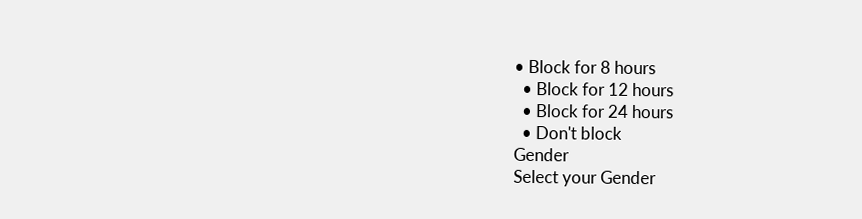• Block for 8 hours
  • Block for 12 hours
  • Block for 24 hours
  • Don't block
Gender
Select your Gender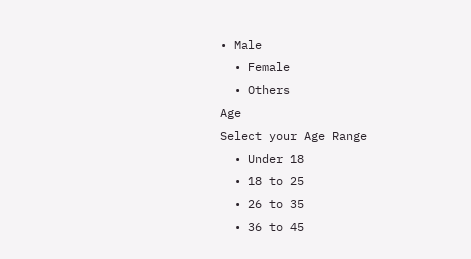• Male
  • Female
  • Others
Age
Select your Age Range
  • Under 18
  • 18 to 25
  • 26 to 35
  • 36 to 45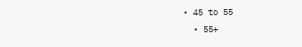• 45 to 55
  • 55+